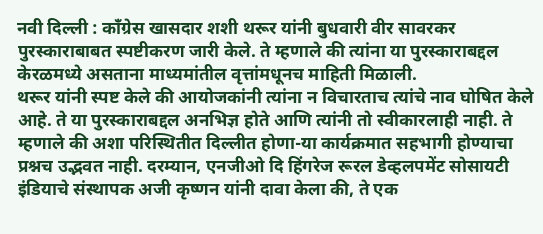नवी दिल्ली : काँग्रेस खासदार शशी थरूर यांनी बुधवारी वीर सावरकर पुरस्काराबाबत स्पष्टीकरण जारी केले. ते म्हणाले की त्यांना या पुरस्काराबद्दल केरळमध्ये असताना माध्यमांतील वृत्तांमधूनच माहिती मिळाली.
थरूर यांनी स्पष्ट केले की आयोजकांनी त्यांना न विचारताच त्यांचे नाव घोषित केले आहे. ते या पुरस्काराबद्दल अनभिज्ञ होते आणि त्यांनी तो स्वीकारलाही नाही. ते म्हणाले की अशा परिस्थितीत दिल्लीत होणा-या कार्यक्रमात सहभागी होण्याचा प्रश्नच उद्भवत नाही. दरम्यान, एनजीओ दि हिंगरेज रूरल डेव्हलपमेंट सोसायटी इंडियाचे संस्थापक अजी कृष्णन यांनी दावा केला की, ते एक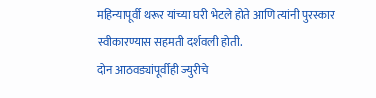महिन्यापूर्वी थरूर यांच्या घरी भेटले होते आणि त्यांनी पुरस्कार स्वीकारण्यास सहमती दर्शवली होती.
दोन आठवड्यांपूर्वीही ज्युरीचे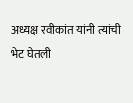अध्यक्ष रवीकांत यांनी त्यांची भेट घेतली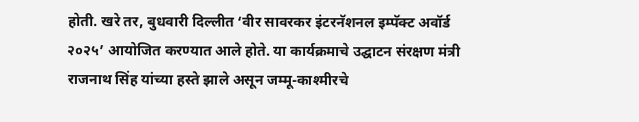होती. खरे तर, बुधवारी दिल्लीत ‘वीर सावरकर इंटरनॅशनल इम्पॅक्ट अवॉर्ड २०२५’ आयोजित करण्यात आले होते. या कार्यक्रमाचे उद्घाटन संरक्षण मंत्री राजनाथ सिंह यांच्या हस्ते झाले असून जम्मू-काश्मीरचे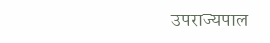उपराज्यपाल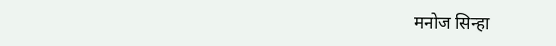मनोज सिन्हा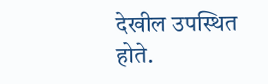देखील उपस्थित होते.